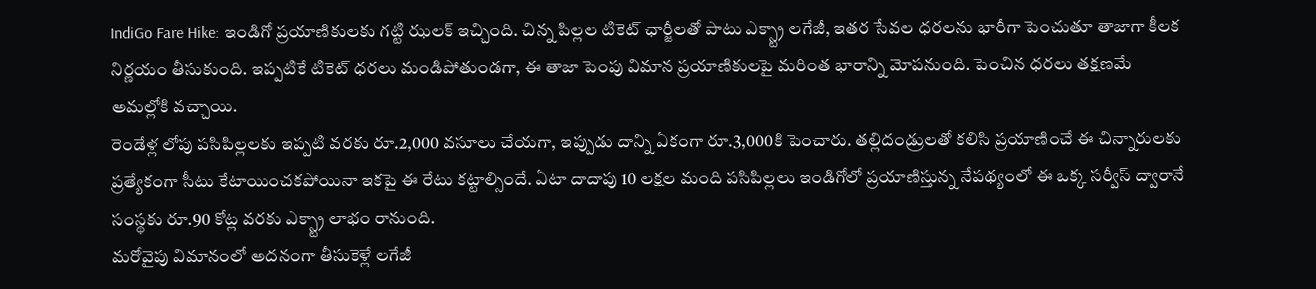IndiGo Fare Hike: ఇండిగో ప్రయాణికులకు గట్టి ఝలక్ ఇచ్చింది. చిన్న పిల్లల టికెట్ ఛార్జీలతో పాటు ఎక్స్ట్రా లగేజీ, ఇతర సేవల ధరలను భారీగా పెంచుతూ తాజాగా కీలక నిర్ణయం తీసుకుంది. ఇప్పటికే టికెట్ ధరలు మండిపోతుండగా, ఈ తాజా పెంపు విమాన ప్రయాణికులపై మరింత భారాన్ని మోపనుంది. పెంచిన ధరలు తక్షణమే అమల్లోకి వచ్చాయి.
రెండేళ్ల లోపు పసిపిల్లలకు ఇప్పటి వరకు రూ.2,000 వసూలు చేయగా, ఇప్పుడు దాన్ని ఏకంగా రూ.3,000కి పెంచారు. తల్లిదండ్రులతో కలిసి ప్రయాణించే ఈ చిన్నారులకు ప్రత్యేకంగా సీటు కేటాయించకపోయినా ఇకపై ఈ రేటు కట్టాల్సిందే. ఏటా దాదాపు 10 లక్షల మంది పసిపిల్లలు ఇండిగోలో ప్రయాణిస్తున్న నేపథ్యంలో ఈ ఒక్క సర్వీస్ ద్వారానే సంస్థకు రూ.90 కోట్ల వరకు ఎక్స్ట్రా లాభం రానుంది.
మరోవైపు విమానంలో అదనంగా తీసుకెళ్లే లగేజీ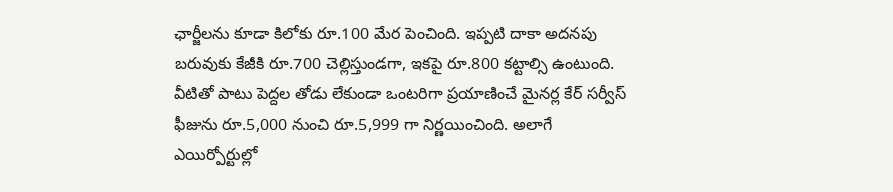ఛార్జీలను కూడా కిలోకు రూ.100 మేర పెంచింది. ఇప్పటి దాకా అదనపు బరువుకు కేజీకి రూ.700 చెల్లిస్తుండగా, ఇకపై రూ.800 కట్టాల్సి ఉంటుంది. వీటితో పాటు పెద్దల తోడు లేకుండా ఒంటరిగా ప్రయాణించే మైనర్ల కేర్ సర్వీస్ ఫీజును రూ.5,000 నుంచి రూ.5,999 గా నిర్ణయించింది. అలాగే ఎయిర్పోర్టుల్లో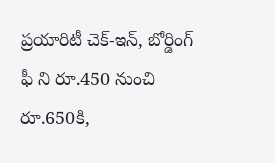ప్రయారిటీ చెక్-ఇన్, బోర్డింగ్ ఫీ ని రూ.450 నుంచి రూ.650కి,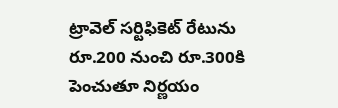ట్రావెల్ సర్టిఫికెట్ రేటును రూ.200 నుంచి రూ.300కి పెంచుతూ నిర్ణయం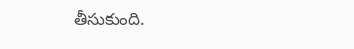తీసుకుంది.